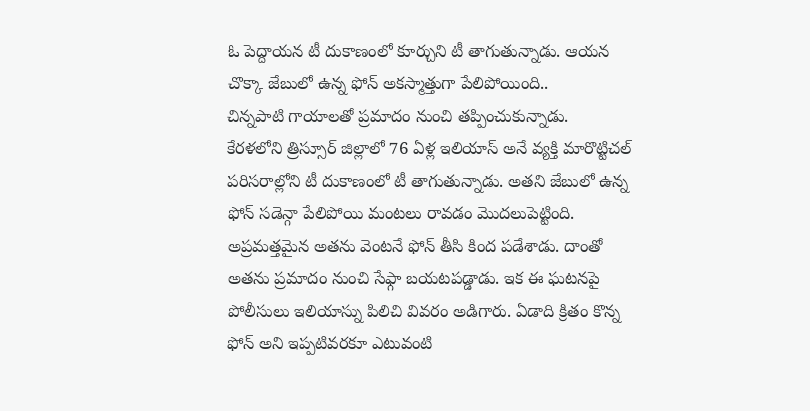ఓ పెద్దాయన టీ దుకాణంలో కూర్చుని టీ తాగుతున్నాడు. ఆయన చొక్కా జేబులో ఉన్న ఫోన్ అకస్మాత్తుగా పేలిపోయింది..
చిన్నపాటి గాయాలతో ప్రమాదం నుంచి తప్పించుకున్నాడు.
కేరళలోని త్రిస్సూర్ జిల్లాలో 76 ఏళ్ల ఇలియాస్ అనే వ్యక్తి మారొట్టిచల్ పరిసరాల్లోని టీ దుకాణంలో టీ తాగుతున్నాడు. అతని జేబులో ఉన్న ఫోన్ సడెన్గా పేలిపోయి మంటలు రావడం మొదలుపెట్టింది. అప్రమత్తమైన అతను వెంటనే ఫోన్ తీసి కింద పడేశాడు. దాంతో అతను ప్రమాదం నుంచి సేఫ్గా బయటపడ్డాడు. ఇక ఈ ఘటనపై పోలీసులు ఇలియాస్ను పిలిచి వివరం అడిగారు. ఏడాది క్రితం కొన్న ఫోన్ అని ఇప్పటివరకూ ఎటువంటి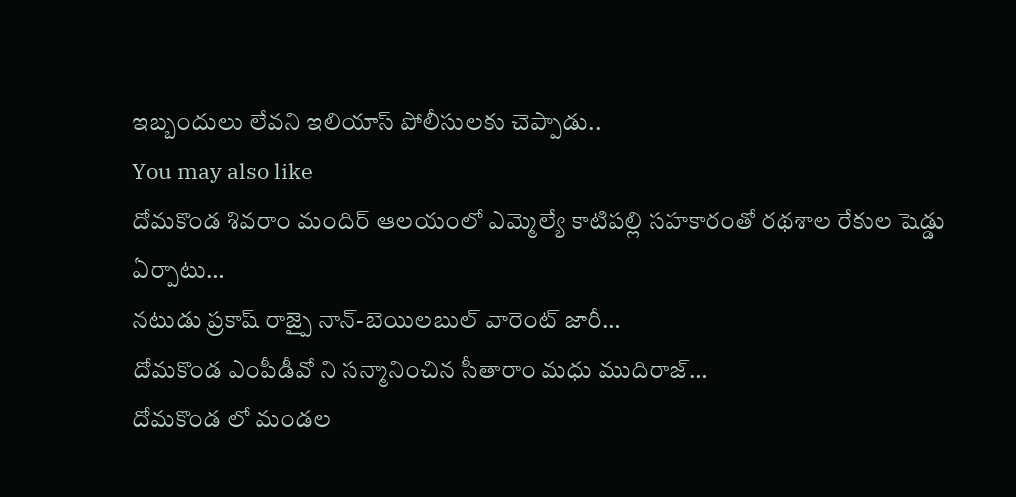ఇబ్బందులు లేవని ఇలియాస్ పోలీసులకు చెప్పాడు..
You may also like
దోమకొండ శివరాం మందిర్ ఆలయంలో ఎమ్మెల్యే కాటిపల్లి సహకారంతో రథశాల రేకుల షెడ్డు ఏర్పాటు…
నటుడు ప్రకాష్ రాజ్పై నాన్-బెయిలబుల్ వారెంట్ జారీ…
దోమకొండ ఎంపీడీవో ని సన్మానించిన సీతారాం మధు ముదిరాజ్…
దోమకొండ లో మండల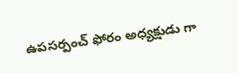ఉపసర్పంచ్ ఫోరం అధ్యక్షుడు గా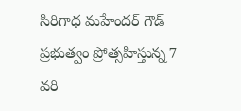సిరిగాధ మహేందర్ గౌడ్
ప్రభుత్వం ప్రోత్సహిస్తున్న 7 వరి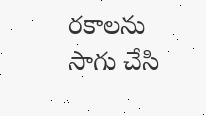రకాలను సాగు చేసి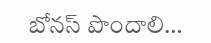బోనస్ పొందాలి…